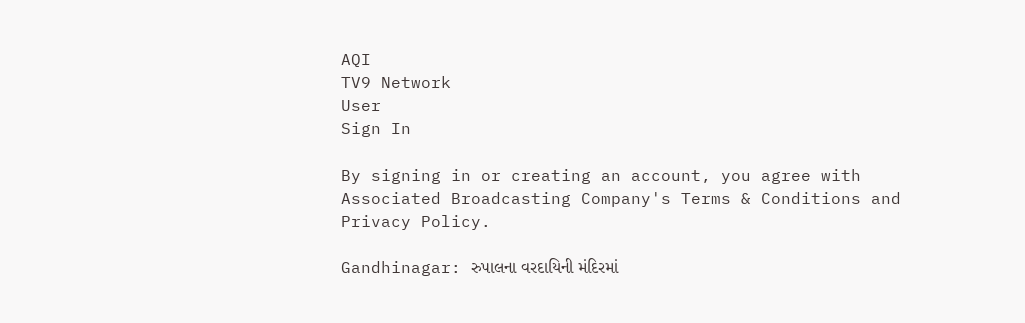AQI
TV9 Network
User
Sign In

By signing in or creating an account, you agree with Associated Broadcasting Company's Terms & Conditions and Privacy Policy.

Gandhinagar: રુપાલના વરદાયિની મંદિરમાં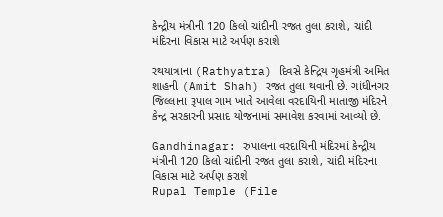કેન્દ્રીય મંત્રીની 120 કિલો ચાંદીની રજત તુલા કરાશે, ચાંદી મંદિરના વિકાસ માટે અર્પણ કરાશે

રથયાત્રાના (Rathyatra) દિવસે કેન્દ્રિય ગૃહમંત્રી અમિત શાહની (Amit Shah) રજત તુલા થવાની છે. ગાંધીનગર જિલ્લાના રૂપાલ ગામ ખાતે આવેલા વરદાયિની માતાજી મંદિરને કેન્દ્ર સરકારની પ્રસાદ યોજનામાં સમાવેશ કરવામાં આવ્યો છે.

Gandhinagar: રુપાલના વરદાયિની મંદિરમાં કેન્દ્રીય મંત્રીની 120 કિલો ચાંદીની રજત તુલા કરાશે, ચાંદી મંદિરના વિકાસ માટે અર્પણ કરાશે
Rupal Temple (File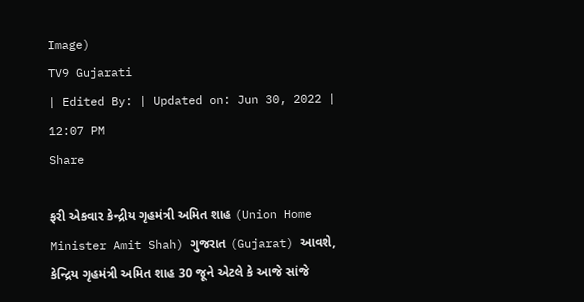Image)
TV9 Gujarati
| Edited By: | Updated on: Jun 30, 2022 | 12:07 PM
Share

ફરી એકવાર કેન્દ્રીય ગૃહમંત્રી અમિત શાહ (Union Home Minister Amit Shah) ગુજરાત (Gujarat) આવશે, કેન્દ્રિય ગૃહમંત્રી અમિત શાહ 30 જૂને એટલે કે આજે સાંજે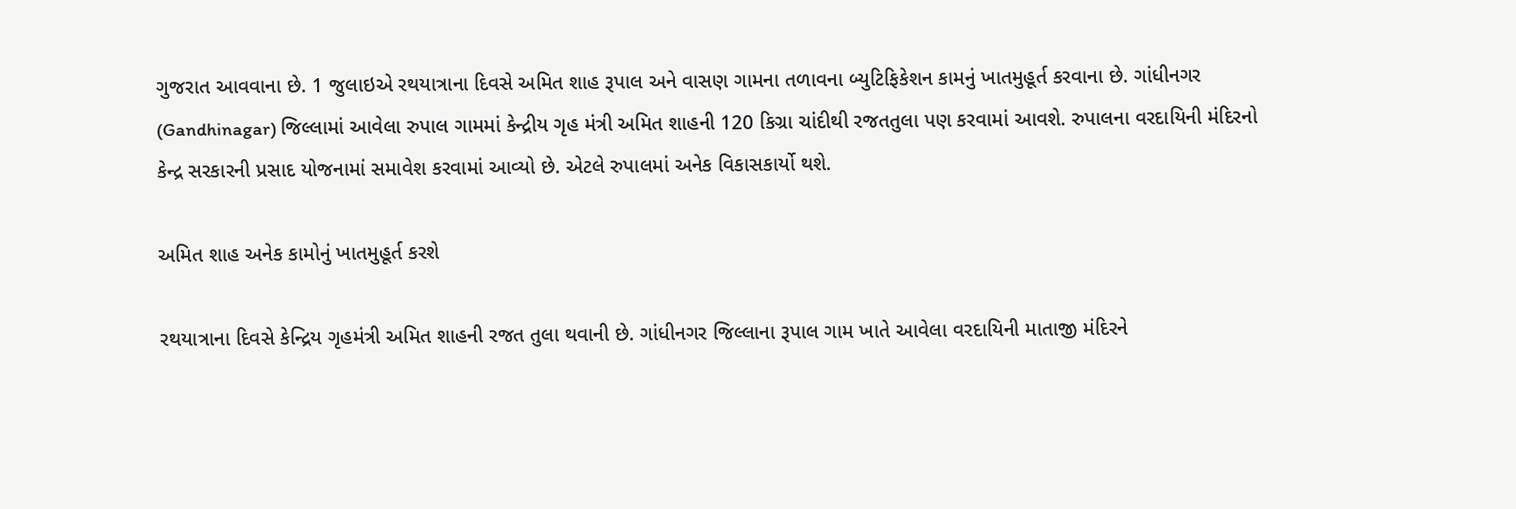ગુજરાત આવવાના છે. 1 જુલાઇએ રથયાત્રાના દિવસે અમિત શાહ રૂપાલ અને વાસણ ગામના તળાવના બ્યુટિફિકેશન કામનું ખાતમુહૂર્ત કરવાના છે. ગાંધીનગર (Gandhinagar) જિલ્લામાં આવેલા રુપાલ ગામમાં કેન્દ્રીય ગૃહ મંત્રી અમિત શાહની 120 કિગ્રા ચાંદીથી રજતતુલા પણ કરવામાં આવશે. રુપાલના વરદાયિની મંદિરનો કેન્દ્ર સરકારની પ્રસાદ યોજનામાં સમાવેશ કરવામાં આવ્યો છે. એટલે રુપાલમાં અનેક વિકાસકાર્યો થશે.

અમિત શાહ અનેક કામોનું ખાતમુહૂર્ત કરશે

રથયાત્રાના દિવસે કેન્દ્રિય ગૃહમંત્રી અમિત શાહની રજત તુલા થવાની છે. ગાંધીનગર જિલ્લાના રૂપાલ ગામ ખાતે આવેલા વરદાયિની માતાજી મંદિરને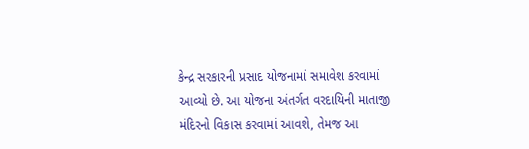કેન્દ્ર સરકારની પ્રસાદ યોજનામાં સમાવેશ કરવામાં આવ્યો છે. આ યોજના અંતર્ગત વરદાયિની માતાજી મંદિરનો વિકાસ કરવામાં આવશે, તેમજ આ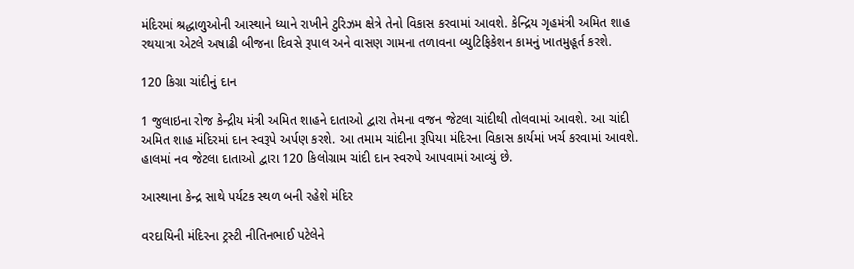મંદિરમાં શ્રદ્ધાળુઓની આસ્થાને ધ્યાને રાખીને ટુરિઝમ ક્ષેત્રે તેનો વિકાસ કરવામાં આવશે. કેન્દ્રિય ગૃહમંત્રી અમિત શાહ રથયાત્રા એટલે અષાઢી બીજના દિવસે રૂપાલ અને વાસણ ગામના તળાવના બ્યુટિફિકેશન કામનું ખાતમુહૂર્ત કરશે.

120 કિગ્રા ચાંદીનું દાન

1 જુલાઇના રોજ કેન્દ્રીય મંત્રી અમિત શાહને દાતાઓ દ્વારા તેમના વજન જેટલા ચાંદીથી તોલવામાં આવશે. આ ચાંદી અમિત શાહ મંદિરમાં દાન સ્વરૂપે અર્પણ કરશે. આ તમામ ચાંદીના રૂપિયા મંદિરના વિકાસ કાર્યમાં ખર્ચ કરવામાં આવશે. હાલમાં નવ જેટલા દાતાઓ દ્વારા 120 કિલોગ્રામ ચાંદી દાન સ્વરુપે આપવામાં આવ્યું છે.

આસ્થાના કેન્દ્ર સાથે પર્યટક સ્થળ બની રહેશે મંદિર

વરદાયિની મંદિરના ટ્રસ્ટી નીતિનભાઈ પટેલેને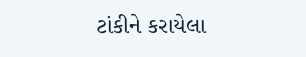ટાંકીને કરાયેલા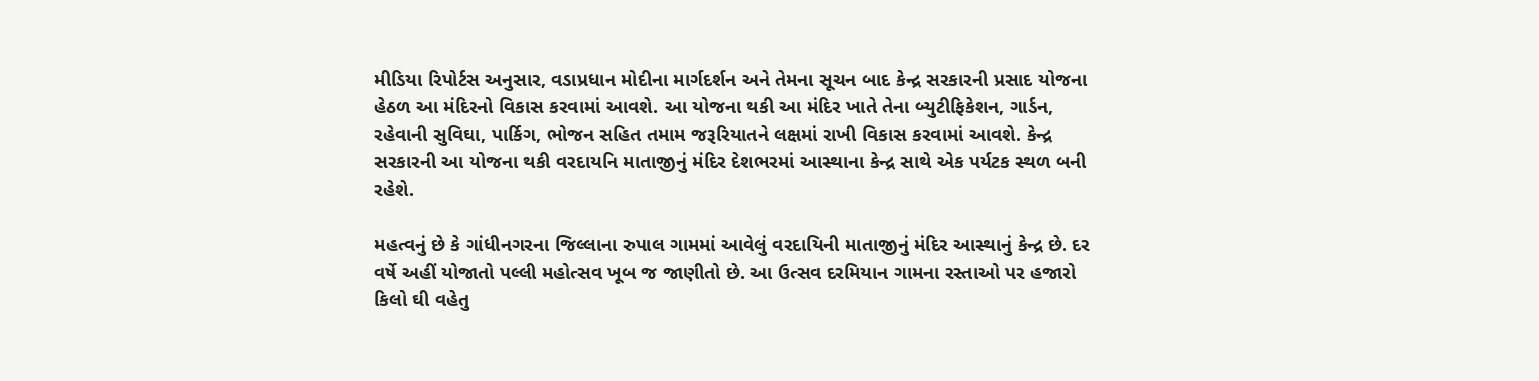મીડિયા રિપોર્ટસ અનુસાર, વડાપ્રધાન મોદીના માર્ગદર્શન અને તેમના સૂચન બાદ કેન્દ્ર સરકારની પ્રસાદ યોજના હેઠળ આ મંદિરનો વિકાસ કરવામાં આવશે. આ યોજના થકી આ મંદિર ખાતે તેના બ્યુટીફિકેશન, ગાર્ડન, રહેવાની સુવિઘા, પાર્કિગ, ભોજન સહિત તમામ જરૂરિયાતને લક્ષમાં રાખી વિકાસ કરવામાં આવશે. કેન્દ્ર સરકારની આ યોજના થકી વરદાયનિ માતાજીનું મંદિર દેશભરમાં આસ્થાના કેન્દ્ર સાથે એક પર્યટક સ્થળ બની રહેશે.

મહત્વનું છે કે ગાંધીનગરના જિલ્લાના રુપાલ ગામમાં આવેલું વરદાયિની માતાજીનું મંદિર આસ્થાનું કેન્દ્ર છે. દર વર્ષે અહીં યોજાતો પલ્લી મહોત્સવ ખૂબ જ જાણીતો છે. આ ઉત્સવ દરમિયાન ગામના રસ્તાઓ પર હજારો કિલો ઘી વહેતુ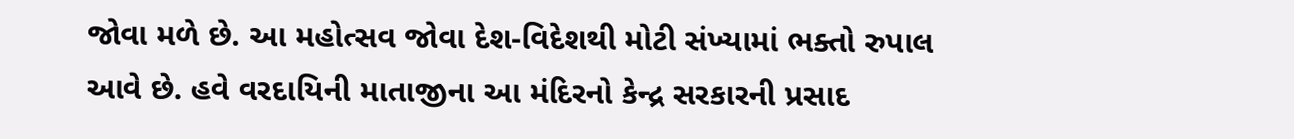જોવા મળે છે. આ મહોત્સવ જોવા દેશ-વિદેશથી મોટી સંખ્યામાં ભક્તો રુપાલ આવે છે. હવે વરદાયિની માતાજીના આ મંદિરનો કેન્દ્ર સરકારની પ્રસાદ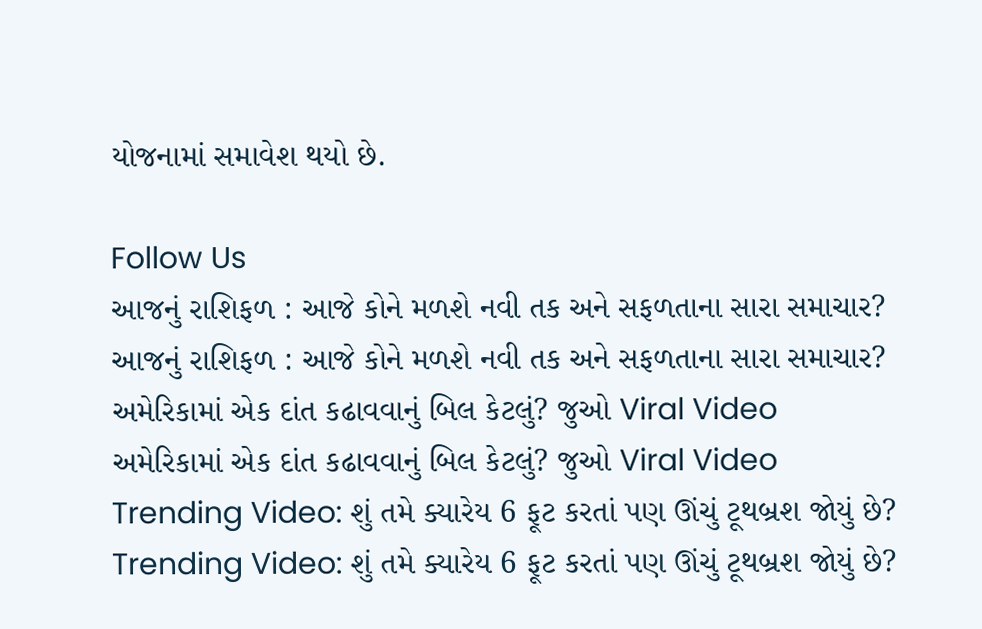યોજનામાં સમાવેશ થયો છે.

Follow Us
આજનું રાશિફળ : આજે કોને મળશે નવી તક અને સફળતાના સારા સમાચાર?
આજનું રાશિફળ : આજે કોને મળશે નવી તક અને સફળતાના સારા સમાચાર?
અમેરિકામાં એક દાંત કઢાવવાનું બિલ કેટલું? જુઓ Viral Video
અમેરિકામાં એક દાંત કઢાવવાનું બિલ કેટલું? જુઓ Viral Video
Trending Video: શું તમે ક્યારેય 6 ફૂટ કરતાં પણ ઊંચું ટૂથબ્રશ જોયું છે?
Trending Video: શું તમે ક્યારેય 6 ફૂટ કરતાં પણ ઊંચું ટૂથબ્રશ જોયું છે?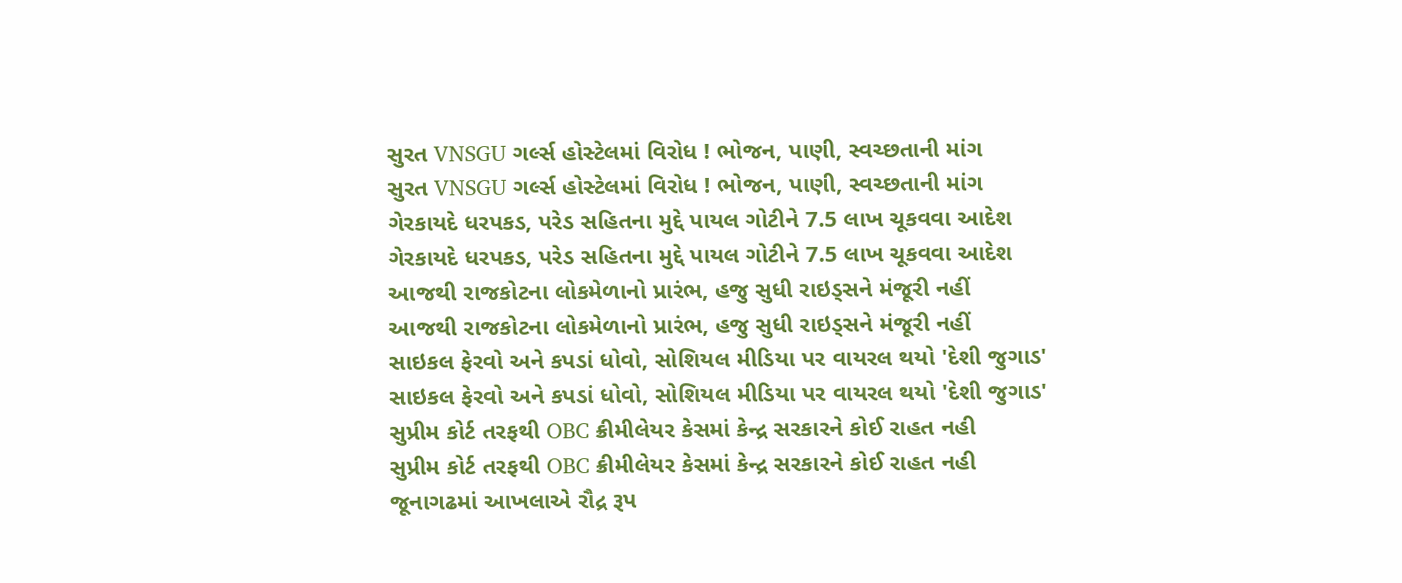સુરત VNSGU ગર્લ્સ હોસ્ટેલમાં વિરોધ ! ભોજન, પાણી, સ્વચ્છતાની માંગ
સુરત VNSGU ગર્લ્સ હોસ્ટેલમાં વિરોધ ! ભોજન, પાણી, સ્વચ્છતાની માંગ
ગેરકાયદે ધરપકડ, પરેડ સહિતના મુદ્દે પાયલ ગોટીને 7.5 લાખ ચૂકવવા આદેશ
ગેરકાયદે ધરપકડ, પરેડ સહિતના મુદ્દે પાયલ ગોટીને 7.5 લાખ ચૂકવવા આદેશ
આજથી રાજકોટના લોકમેળાનો પ્રારંભ, હજુ સુધી રાઇડ્સને મંજૂરી નહીં
આજથી રાજકોટના લોકમેળાનો પ્રારંભ, હજુ સુધી રાઇડ્સને મંજૂરી નહીં
સાઇકલ ફેરવો અને કપડાં ધોવો, સોશિયલ મીડિયા પર વાયરલ થયો 'દેશી જુગાડ'
સાઇકલ ફેરવો અને કપડાં ધોવો, સોશિયલ મીડિયા પર વાયરલ થયો 'દેશી જુગાડ'
સુપ્રીમ કોર્ટ તરફથી OBC ક્રીમીલેયર કેસમાં કેન્દ્ર સરકારને કોઈ રાહત નહી
સુપ્રીમ કોર્ટ તરફથી OBC ક્રીમીલેયર કેસમાં કેન્દ્ર સરકારને કોઈ રાહત નહી
જૂનાગઢમાં આખલાએ રૌદ્ર રૂપ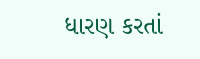ધારણ કરતાં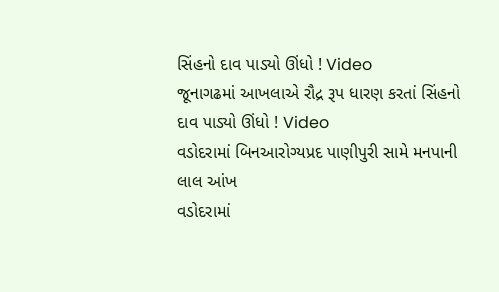સિંહનો દાવ પાડ્યો ઊંધો ! Video
જૂનાગઢમાં આખલાએ રૌદ્ર રૂપ ધારણ કરતાં સિંહનો દાવ પાડ્યો ઊંધો ! Video
વડોદરામાં બિનઆરોગ્યપ્રદ પાણીપુરી સામે મનપાની લાલ આંખ
વડોદરામાં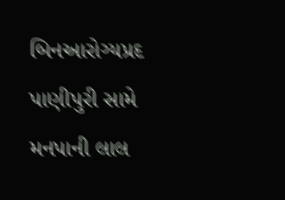બિનઆરોગ્યપ્રદ પાણીપુરી સામે મનપાની લાલ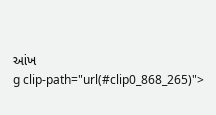આંખ
g clip-path="url(#clip0_868_265)">